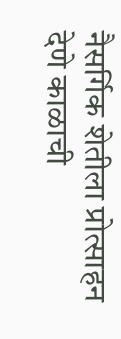नैसर्गिक शेतीला प्रोत्साहन देणे काळाची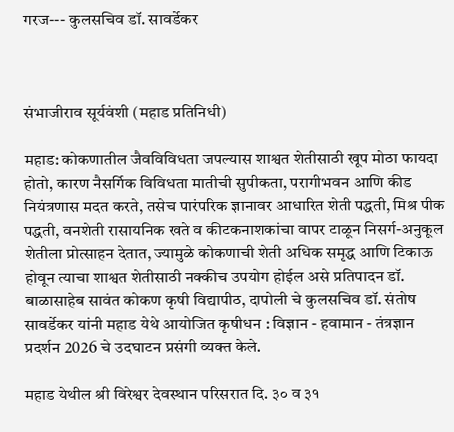गरज--- कुलसचिव डॉ. सावर्डेकर



संभाजीराव सूर्यवंशी (महाड प्रतिनिधी)

महाड: कोकणातील जैवविविधता जपल्यास शाश्वत शेतीसाठी खूप मोठा फायदा होतो, कारण नैसर्गिक विविधता मातीची सुपीकता, परागीभवन आणि कीड नियंत्रणास मदत करते, तसेच पारंपरिक ज्ञानावर आधारित शेती पद्धती, मिश्र पीक पद्धती, वनशेती रासायनिक खते व कीटकनाशकांचा वापर टाळून निसर्ग-अनुकूल शेतीला प्रोत्साहन देतात, ज्यामुळे कोकणाची शेती अधिक समृद्ध आणि टिकाऊ होवून त्याचा शाश्वत शेतीसाठी नक्कीच उपयोग होईल असे प्रतिपादन डॉ. बाळासाहेब सावंत कोकण कृषी विद्यापीठ, दापोली चे कुलसचिव डॉ. संतोष सावर्डेकर यांनी महाड येथे आयोजित कृषीधन : विज्ञान - हवामान - तंत्रज्ञान प्रदर्शन 2026 चे उदघाटन प्रसंगी व्यक्त केले.

महाड येथील श्री विरेश्वर देवस्थान परिसरात दि. ३० व ३१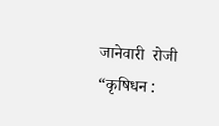जानेवारी  रोजी “कृषिधन :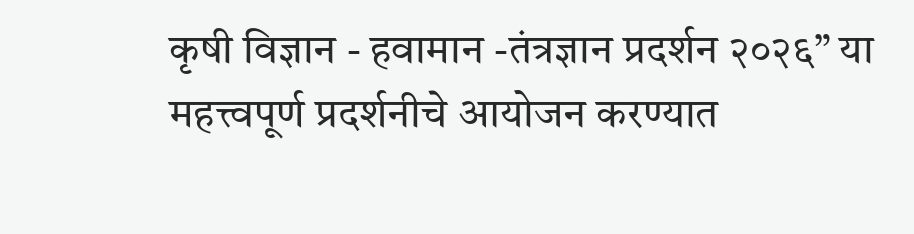कृषी विज्ञान - हवामान -तंत्रज्ञान प्रदर्शन २०२६” या महत्त्वपूर्ण प्रदर्शनीचे आयोजन करण्यात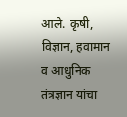आले. कृषी, विज्ञान, हवामान व आधुनिक तंत्रज्ञान यांचा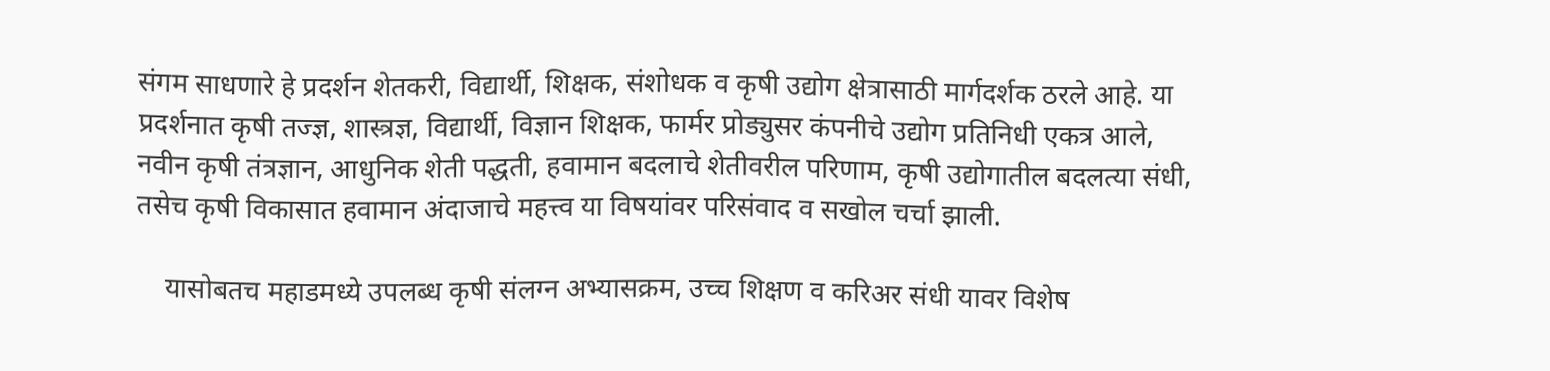संगम साधणारे हे प्रदर्शन शेतकरी, विद्यार्थी, शिक्षक, संशोधक व कृषी उद्योग क्षेत्रासाठी मार्गदर्शक ठरले आहे. या प्रदर्शनात कृषी तज्ज्ञ, शास्त्रज्ञ, विद्यार्थी, विज्ञान शिक्षक, फार्मर प्रोड्युसर कंपनीचे उद्योग प्रतिनिधी एकत्र आले, नवीन कृषी तंत्रज्ञान, आधुनिक शेती पद्धती, हवामान बदलाचे शेतीवरील परिणाम, कृषी उद्योगातील बदलत्या संधी, तसेच कृषी विकासात हवामान अंदाजाचे महत्त्व या विषयांवर परिसंवाद व सखोल चर्चा झाली.

    यासोबतच महाडमध्ये उपलब्ध कृषी संलग्न अभ्यासक्रम, उच्च शिक्षण व करिअर संधी यावर विशेष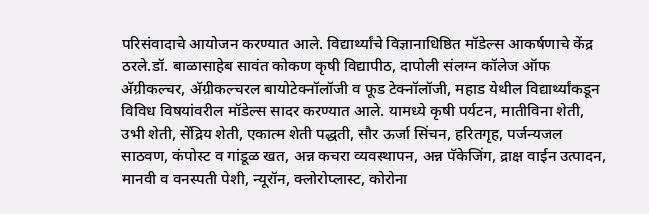परिसंवादाचे आयोजन करण्यात आले. विद्यार्थ्यांचे विज्ञानाधिष्ठित मॉडेल्स आकर्षणाचे केंद्र ठरले.डॉ. बाळासाहेब सावंत कोकण कृषी विद्यापीठ, दापोली संलग्न कॉलेज ऑफ अ‍ॅग्रीकल्चर, अ‍ॅग्रीकल्चरल बायोटेक्नॉलॉजी व फूड टेक्नॉलॉजी, महाड येथील विद्यार्थ्यांकडून विविध विषयांवरील मॉडेल्स सादर करण्यात आले. यामध्ये कृषी पर्यटन, मातीविना शेती, उभी शेती, सेंद्रिय शेती, एकात्म शेती पद्धती, सौर ऊर्जा सिंचन, हरितगृह, पर्जन्यजल साठवण, कंपोस्ट व गांडूळ खत, अन्न कचरा व्यवस्थापन, अन्न पॅकेजिंग, द्राक्ष वाईन उत्पादन, मानवी व वनस्पती पेशी, न्यूरॉन, क्लोरोप्लास्ट, कोरोना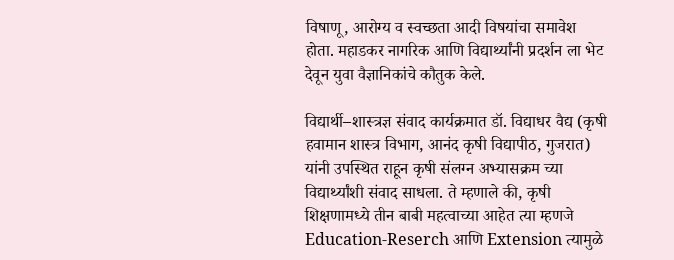विषाणू, आरोग्य व स्वच्छता आदी विषयांचा समावेश होता. महाडकर नागरिक आणि विद्यार्थ्यांनी प्रदर्शन ला भेट देवून युवा वैज्ञानिकांचे कौतुक केले.

विद्यार्थी–शास्त्रज्ञ संवाद कार्यक्रमात डॉ. विद्याधर वैद्य (कृषी हवामान शास्त्र विभाग, आनंद कृषी विद्यापीठ, गुजरात) यांनी उपस्थित राहून कृषी संलग्न अभ्यासक्रम च्या विद्यार्थ्यांशी संवाद साधला. ते म्हणाले की, कृषी शिक्षणामध्ये तीन बाबी महत्वाच्या आहेत त्या म्हणजे Education-Reserch आणि Extension त्यामुळे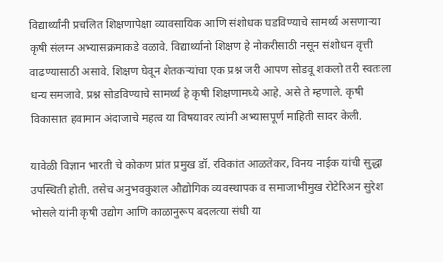विद्यार्थ्यांनी प्रचलित शिक्षणापेक्षा व्यावसायिक आणि संशोधक घडविण्याचे सामर्थ्य असणाऱ्या कृषी संलग्न अभ्यासक्रमाकडे वळावे. विद्यार्थ्यानो शिक्षण हे नोकरीसाठी नसून संशोधन वृत्ती वाढण्यासाठी असावे. शिक्षण घेवून शेतकऱ्यांचा एक प्रश्न जरी आपण सोडवू शकलो तरी स्वतःला धन्य समजावे. प्रश्न सोडविण्याचे सामर्थ्य हे कृषी शिक्षणामध्ये आहे. असे ते म्हणाले. कृषी विकासात हवामान अंदाजाचे महत्व या विषयावर त्यांनी अभ्यासपूर्ण माहिती सादर केली.

यावेळी विज्ञान भारती चे कोकण प्रांत प्रमुख डॉ. रविकांत आळतेकर, विनय नाईक यांची सुद्धा उपस्थिती होती. तसेच अनुभवकुशल औद्योगिक व्यवस्थापक व समाजाभीमुख रोटेरिअन सुरेश भोसले यांनी कृषी उद्योग आणि काळानुरूप बदलत्या संधी या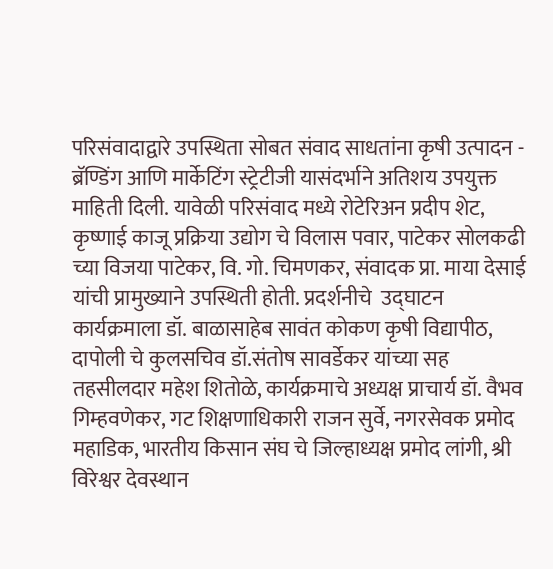परिसंवादाद्वारे उपस्थिता सोबत संवाद साधतांना कृषी उत्पादन - ब्रॅण्डिंग आणि मार्केटिंग स्ट्रेटीजी यासंदर्भाने अतिशय उपयुक्त माहिती दिली. यावेळी परिसंवाद मध्ये रोटेरिअन प्रदीप शेट, कृष्णाई काजू प्रक्रिया उद्योग चे विलास पवार, पाटेकर सोलकढी च्या विजया पाटेकर, वि. गो. चिमणकर, संवादक प्रा. माया देसाई यांची प्रामुख्याने उपस्थिती होती. प्रदर्शनीचे  उद्घाटन कार्यक्रमाला डॉ. बाळासाहेब सावंत कोकण कृषी विद्यापीठ, दापोली चे कुलसचिव डॉ.संतोष सावर्डेकर यांच्या सह  तहसीलदार महेश शितोळे, कार्यक्रमाचे अध्यक्ष प्राचार्य डॉ. वैभव गिम्हवणेकर, गट शिक्षणाधिकारी राजन सुर्वे, नगरसेवक प्रमोद महाडिक, भारतीय किसान संघ चे जिल्हाध्यक्ष प्रमोद लांगी, श्री विरेश्वर देवस्थान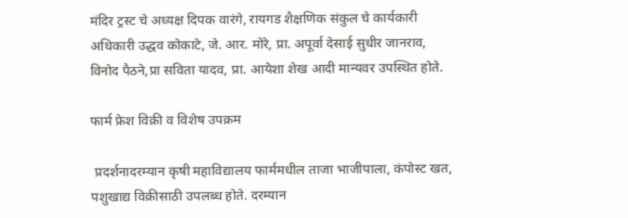मंदिर ट्रस्ट चे अध्यक्ष दिपक वारंगे, रायगड शैक्षणिक संकुल चे कार्यकारी अधिकारी उद्धव कोकाटे, जे. आर. मोरे, प्रा. अपूर्वा देसाई सुधीर जानराव, विनोद पैठने,प्रा सविता यादव, प्रा. आयेशा शेख आदी मान्यवर उपस्थित होते.

फार्म फ्रेश विक्री व विशेष उपक्रम

 प्रदर्शनादरम्यान कृषी महाविद्यालय फार्ममधील ताजा भाजीपाला, कंपोस्ट खत, पशुखाद्य विक्रीसाठी उपलब्ध होते. दरम्यान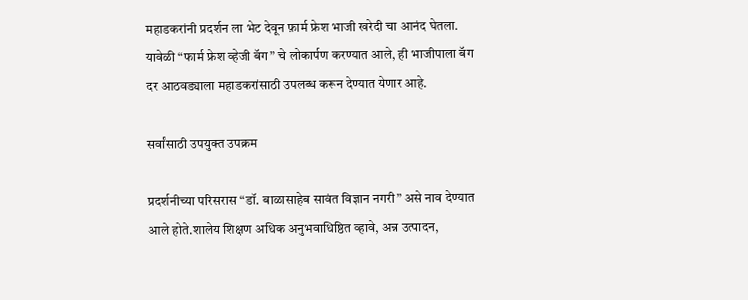महाडकरांनी प्रदर्शन ला भेट देवून फ़ार्म फ्रेश भाजी खरेदी चा आनंद घेतला.  यावेळी “फार्म फ्रेश व्हेजी बॅग” चे लोकार्पण करण्यात आले, ही भाजीपाला बॅग दर आठवड्याला महाडकरांसाठी उपलब्ध करून देण्यात येणार आहे.

सर्वांसाठी उपयुक्त उपक्रम

प्रदर्शनीच्या परिसरास “डॉ. बाळासाहेब सावंत विज्ञान नगरी” असे नाव देण्यात आले होते.शालेय शिक्षण अधिक अनुभवाधिष्ठित व्हावे, अन्न उत्पादन,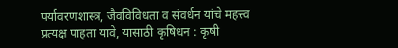पर्यावरणशास्त्र, जैवविविधता व संवर्धन यांचे महत्त्व प्रत्यक्ष पाहता यावे, यासाठी कृषिधन : कृषी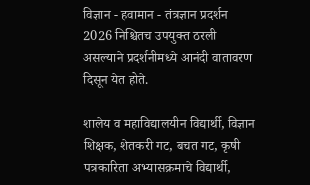विज्ञान - हवामान - तंत्रज्ञान प्रदर्शन 2026 निश्चितच उपयुक्त ठरली असल्याने प्रदर्शनीमध्ये आनंदी वातावरण दिसून येत होते.

शालेय व महाविद्यालयीन विद्यार्थी, विज्ञान शिक्षक, शेतकरी गट, बचत गट, कृषी पत्रकारिता अभ्यासक्रमाचे विद्यार्थी,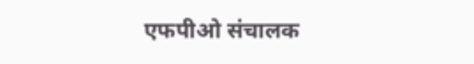एफपीओ संचालक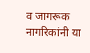व जागरूक नागरिकांनी या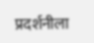प्रदर्शनीला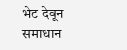भेट देवून समाधान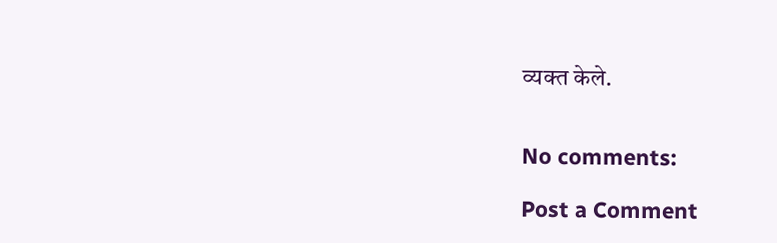व्यक्त केले.


No comments:

Post a Comment